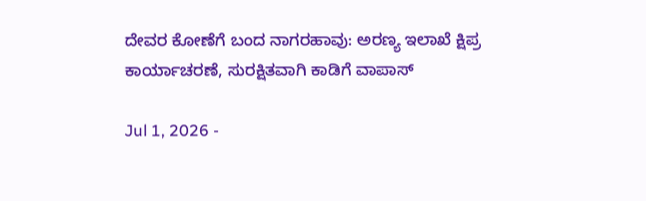ದೇವರ ಕೋಣೆಗೆ ಬಂದ ನಾಗರಹಾವು: ಅರಣ್ಯ ಇಲಾಖೆ ಕ್ಷಿಪ್ರ ಕಾರ್ಯಾಚರಣೆ, ಸುರಕ್ಷಿತವಾಗಿ ಕಾಡಿಗೆ ವಾಪಾಸ್

Jul 1, 2026 -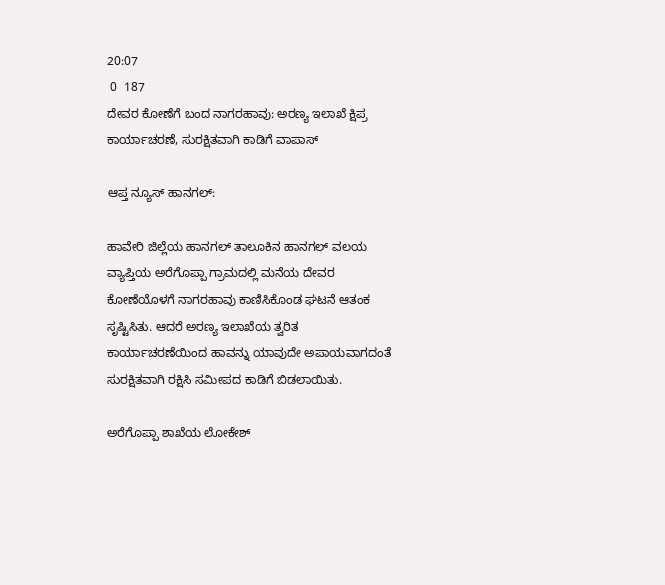20:07
 0  187
ದೇವರ ಕೋಣೆಗೆ ಬಂದ ನಾಗರಹಾವು: ಅರಣ್ಯ ಇಲಾಖೆ ಕ್ಷಿಪ್ರ ಕಾರ್ಯಾಚರಣೆ, ಸುರಕ್ಷಿತವಾಗಿ ಕಾಡಿಗೆ ವಾಪಾಸ್

ಆಪ್ತ ನ್ಯೂಸ್ ಹಾನಗಲ್:

ಹಾವೇರಿ ಜಿಲ್ಲೆಯ ಹಾನಗಲ್ ತಾಲೂಕಿನ ಹಾನಗಲ್ ವಲಯ ವ್ಯಾಪ್ತಿಯ ಅರೆಗೊಪ್ಪಾ ಗ್ರಾಮದಲ್ಲಿ ಮನೆಯ ದೇವರ ಕೋಣೆಯೊಳಗೆ ನಾಗರಹಾವು ಕಾಣಿಸಿಕೊಂಡ ಘಟನೆ ಆತಂಕ ಸೃಷ್ಟಿಸಿತು. ಆದರೆ ಅರಣ್ಯ ಇಲಾಖೆಯ ತ್ವರಿತ ಕಾರ್ಯಾಚರಣೆಯಿಂದ ಹಾವನ್ನು ಯಾವುದೇ ಅಪಾಯವಾಗದಂತೆ ಸುರಕ್ಷಿತವಾಗಿ ರಕ್ಷಿಸಿ ಸಮೀಪದ ಕಾಡಿಗೆ ಬಿಡಲಾಯಿತು.

ಅರೆಗೊಪ್ಪಾ ಶಾಖೆಯ ಲೋಕೇಶ್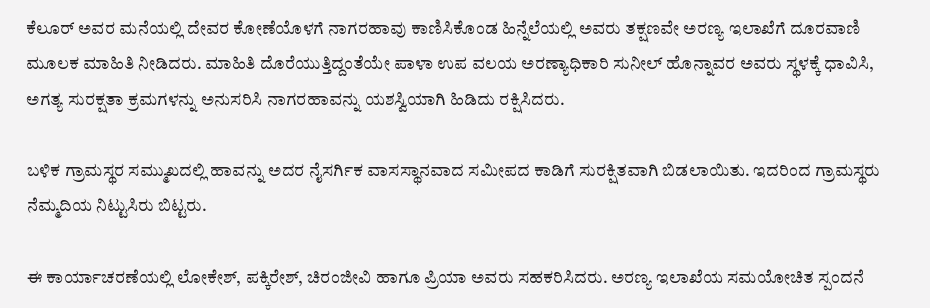ಕೆಲೂರ್ ಅವರ ಮನೆಯಲ್ಲಿ ದೇವರ ಕೋಣೆಯೊಳಗೆ ನಾಗರಹಾವು ಕಾಣಿಸಿಕೊಂಡ ಹಿನ್ನೆಲೆಯಲ್ಲಿ ಅವರು ತಕ್ಷಣವೇ ಅರಣ್ಯ ಇಲಾಖೆಗೆ ದೂರವಾಣಿ ಮೂಲಕ ಮಾಹಿತಿ ನೀಡಿದರು. ಮಾಹಿತಿ ದೊರೆಯುತ್ತಿದ್ದಂತೆಯೇ ಪಾಳಾ ಉಪ ವಲಯ ಅರಣ್ಯಾಧಿಕಾರಿ ಸುನೀಲ್ ಹೊನ್ನಾವರ ಅವರು ಸ್ಥಳಕ್ಕೆ ಧಾವಿಸಿ, ಅಗತ್ಯ ಸುರಕ್ಷತಾ ಕ್ರಮಗಳನ್ನು ಅನುಸರಿಸಿ ನಾಗರಹಾವನ್ನು ಯಶಸ್ವಿಯಾಗಿ ಹಿಡಿದು ರಕ್ಷಿಸಿದರು.

ಬಳಿಕ ಗ್ರಾಮಸ್ಥರ ಸಮ್ಮುಖದಲ್ಲಿ ಹಾವನ್ನು ಅದರ ನೈಸರ್ಗಿಕ ವಾಸಸ್ಥಾನವಾದ ಸಮೀಪದ ಕಾಡಿಗೆ ಸುರಕ್ಷಿತವಾಗಿ ಬಿಡಲಾಯಿತು. ಇದರಿಂದ ಗ್ರಾಮಸ್ಥರು ನೆಮ್ಮದಿಯ ನಿಟ್ಟುಸಿರು ಬಿಟ್ಟರು.

ಈ ಕಾರ್ಯಾಚರಣೆಯಲ್ಲಿ ಲೋಕೇಶ್, ಪಕ್ಕಿರೇಶ್, ಚಿರಂಜೀವಿ ಹಾಗೂ ಪ್ರಿಯಾ ಅವರು ಸಹಕರಿಸಿದರು. ಅರಣ್ಯ ಇಲಾಖೆಯ ಸಮಯೋಚಿತ ಸ್ಪಂದನೆ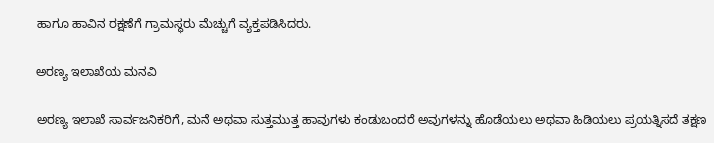ಹಾಗೂ ಹಾವಿನ ರಕ್ಷಣೆಗೆ ಗ್ರಾಮಸ್ಥರು ಮೆಚ್ಚುಗೆ ವ್ಯಕ್ತಪಡಿಸಿದರು.

ಅರಣ್ಯ ಇಲಾಖೆಯ ಮನವಿ

ಅರಣ್ಯ ಇಲಾಖೆ ಸಾರ್ವಜನಿಕರಿಗೆ, ಮನೆ ಅಥವಾ ಸುತ್ತಮುತ್ತ ಹಾವುಗಳು ಕಂಡುಬಂದರೆ ಅವುಗಳನ್ನು ಹೊಡೆಯಲು ಅಥವಾ ಹಿಡಿಯಲು ಪ್ರಯತ್ನಿಸದೆ ತಕ್ಷಣ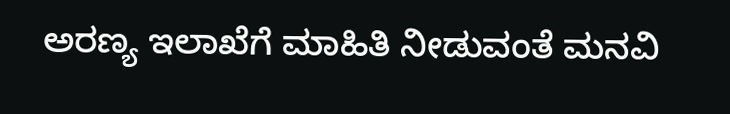ಅರಣ್ಯ ಇಲಾಖೆಗೆ ಮಾಹಿತಿ ನೀಡುವಂತೆ ಮನವಿ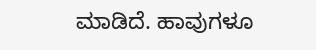ಮಾಡಿದೆ. ಹಾವುಗಳೂ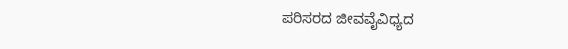ಪರಿಸರದ ಜೀವವೈವಿಧ್ಯದ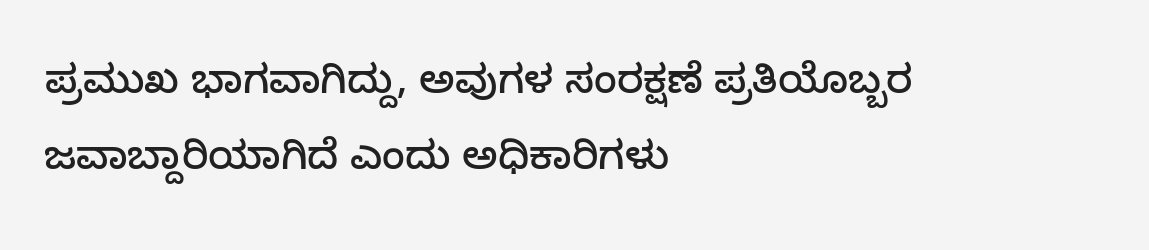ಪ್ರಮುಖ ಭಾಗವಾಗಿದ್ದು, ಅವುಗಳ ಸಂರಕ್ಷಣೆ ಪ್ರತಿಯೊಬ್ಬರ ಜವಾಬ್ದಾರಿಯಾಗಿದೆ ಎಂದು ಅಧಿಕಾರಿಗಳು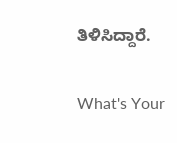ತಿಳಿಸಿದ್ದಾರೆ.

What's Your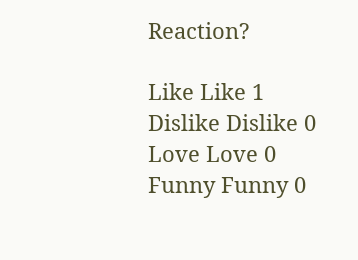Reaction?

Like Like 1
Dislike Dislike 0
Love Love 0
Funny Funny 0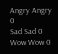Angry Angry 0
Sad Sad 0
Wow Wow 0